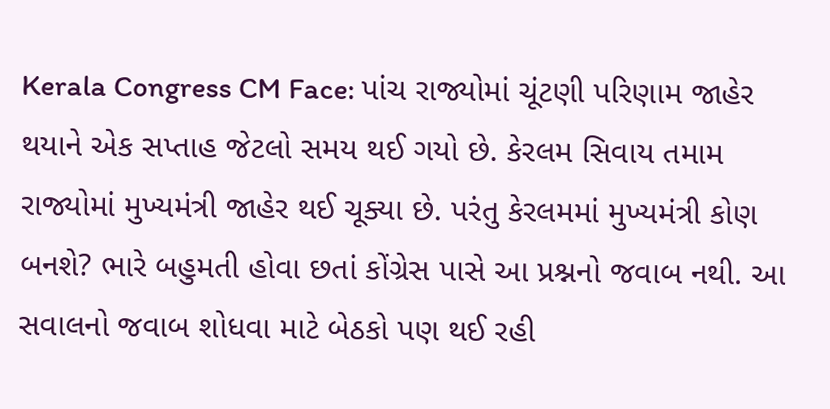Kerala Congress CM Face: પાંચ રાજ્યોમાં ચૂંટણી પરિણામ જાહેર થયાને એક સપ્તાહ જેટલો સમય થઈ ગયો છે. કેરલમ સિવાય તમામ રાજ્યોમાં મુખ્યમંત્રી જાહેર થઈ ચૂક્યા છે. પરંતુ કેરલમમાં મુખ્યમંત્રી કોણ બનશે? ભારે બહુમતી હોવા છતાં કોંગ્રેસ પાસે આ પ્રશ્નનો જવાબ નથી. આ સવાલનો જવાબ શોધવા માટે બેઠકો પણ થઈ રહી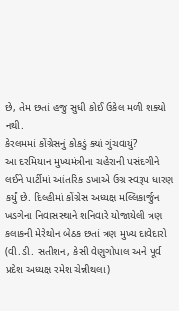છે, તેમ છતાં હજુ સુધી કોઈ ઉકેલ મળી શક્યો નથી.
કેરલમમાં કોંગ્રેસનું કોકડું ક્યાં ગુંચવાયું?
આ દરમિયાન મુખ્યમંત્રીના ચહેરાની પસંદગીને લઈને પાર્ટીમાં આંતરિક ડખાએ ઉગ્ર સ્વરૂપ ધારણ કર્યું છે. દિલ્હીમાં કોંગ્રેસ અધ્યક્ષ મલ્લિકાર્જુન ખડગેના નિવાસસ્થાને શનિવારે યોજાયેલી ત્રણ કલાકની મેરેથોન બેઠક છતાં ત્રણ મુખ્ય દાવેદારો (વી.ડી. સતીશન, કેસી વેણુગોપાલ અને પૂર્વ પ્રદેશ અધ્યક્ષ રમેશ ચેન્નીથલા)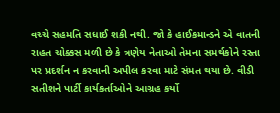વચ્ચે સહમતિ સધાઈ શકી નથી. જો કે હાઈકમાન્ડને એ વાતની રાહત ચોક્કસ મળી છે કે ત્રણેય નેતાઓ તેમના સમર્થકોને રસ્તા પર પ્રદર્શન ન કરવાની અપીલ કરવા માટે સંમત થયા છે. વીડી સતીશને પાર્ટી કાર્યકર્તાઓને આગ્રહ કર્યો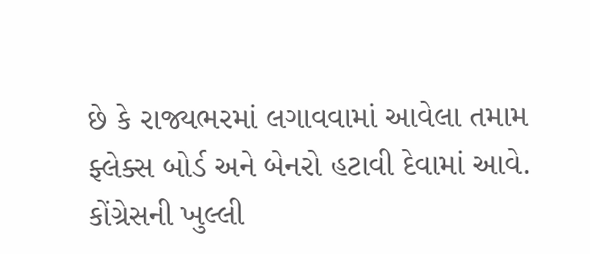છે કે રાજ્યભરમાં લગાવવામાં આવેલા તમામ ફ્લેક્સ બોર્ડ અને બેનરો હટાવી દેવામાં આવે.
કોંગ્રેસની ખુલ્લી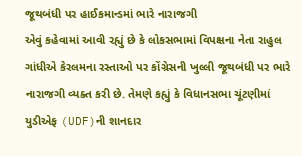જૂથબંધી પર હાઈકમાન્ડમાં ભારે નારાજગી
એવું કહેવામાં આવી રહ્યું છે કે લોકસભામાં વિપક્ષના નેતા રાહુલ ગાંધીએ કેરલમના રસ્તાઓ પર કોંગ્રેસની ખુલ્લી જૂથબંધી પર ભારે નારાજગી વ્યક્ત કરી છે. તેમણે કહ્યું કે વિધાનસભા ચૂંટણીમાં યુડીએફ (UDF)ની શાનદાર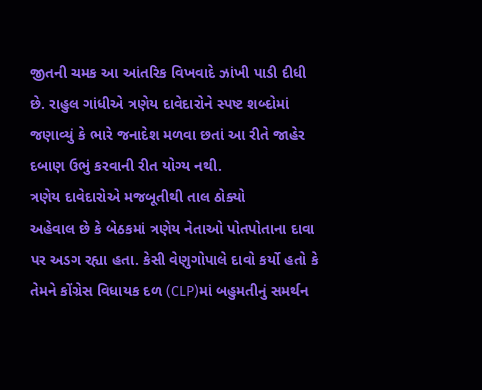જીતની ચમક આ આંતરિક વિખવાદે ઝાંખી પાડી દીધી છે. રાહુલ ગાંધીએ ત્રણેય દાવેદારોને સ્પષ્ટ શબ્દોમાં જણાવ્યું કે ભારે જનાદેશ મળવા છતાં આ રીતે જાહેર દબાણ ઉભું કરવાની રીત યોગ્ય નથી.
ત્રણેય દાવેદારોએ મજબૂતીથી તાલ ઠોક્યો
અહેવાલ છે કે બેઠકમાં ત્રણેય નેતાઓ પોતપોતાના દાવા પર અડગ રહ્યા હતા. કેસી વેણુગોપાલે દાવો કર્યો હતો કે તેમને કોંગ્રેસ વિધાયક દળ (CLP)માં બહુમતીનું સમર્થન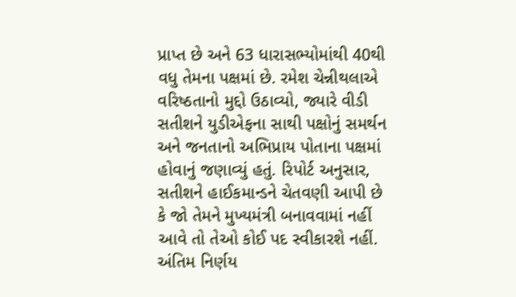પ્રાપ્ત છે અને 63 ધારાસભ્યોમાંથી 40થી વધુ તેમના પક્ષમાં છે. રમેશ ચેન્નીથલાએ વરિષ્ઠતાનો મુદ્દો ઉઠાવ્યો, જ્યારે વીડી સતીશને યુડીએફના સાથી પક્ષોનું સમર્થન અને જનતાનો અભિપ્રાય પોતાના પક્ષમાં હોવાનું જણાવ્યું હતું. રિપોર્ટ અનુસાર, સતીશને હાઈકમાન્ડને ચેતવણી આપી છે કે જો તેમને મુખ્યમંત્રી બનાવવામાં નહીં આવે તો તેઓ કોઈ પદ સ્વીકારશે નહીં.
અંતિમ નિર્ણય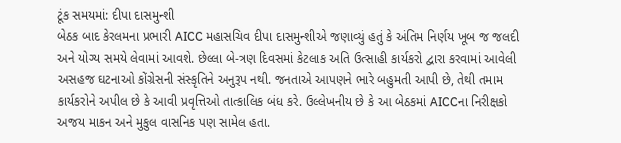ટૂંક સમયમાં: દીપા દાસમુન્શી
બેઠક બાદ કેરલમના પ્રભારી AICC મહાસચિવ દીપા દાસમુન્શીએ જણાવ્યું હતું કે અંતિમ નિર્ણય ખૂબ જ જલદી અને યોગ્ય સમયે લેવામાં આવશે. છેલ્લા બે-ત્રણ દિવસમાં કેટલાક અતિ ઉત્સાહી કાર્યકરો દ્વારા કરવામાં આવેલી અસહજ ઘટનાઓ કોંગ્રેસની સંસ્કૃતિને અનુરૂપ નથી. જનતાએ આપણને ભારે બહુમતી આપી છે, તેથી તમામ કાર્યકરોને અપીલ છે કે આવી પ્રવૃત્તિઓ તાત્કાલિક બંધ કરે. ઉલ્લેખનીય છે કે આ બેઠકમાં AICCના નિરીક્ષકો અજય માકન અને મુકુલ વાસનિક પણ સામેલ હતા.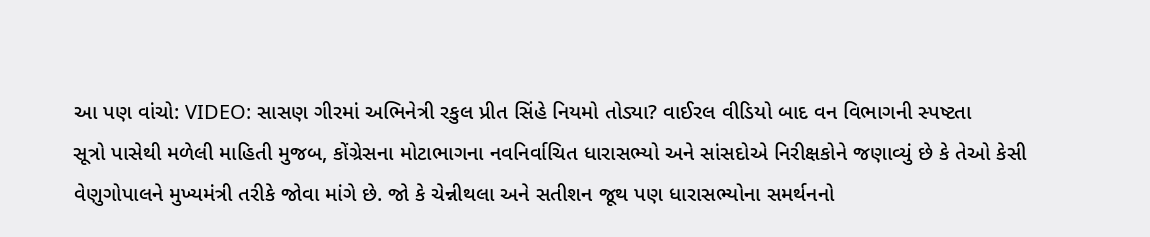આ પણ વાંચો: VIDEO: સાસણ ગીરમાં અભિનેત્રી રકુલ પ્રીત સિંહે નિયમો તોડ્યા? વાઈરલ વીડિયો બાદ વન વિભાગની સ્પષ્ટતા
સૂત્રો પાસેથી મળેલી માહિતી મુજબ, કોંગ્રેસના મોટાભાગના નવનિર્વાચિત ધારાસભ્યો અને સાંસદોએ નિરીક્ષકોને જણાવ્યું છે કે તેઓ કેસી વેણુગોપાલને મુખ્યમંત્રી તરીકે જોવા માંગે છે. જો કે ચેન્નીથલા અને સતીશન જૂથ પણ ધારાસભ્યોના સમર્થનનો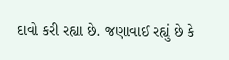દાવો કરી રહ્યા છે. જણાવાઈ રહ્યું છે કે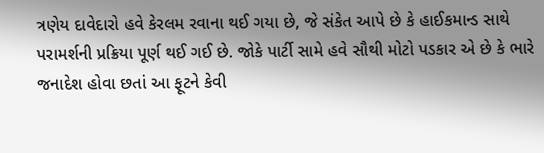ત્રણેય દાવેદારો હવે કેરલમ રવાના થઈ ગયા છે, જે સંકેત આપે છે કે હાઈકમાન્ડ સાથે પરામર્શની પ્રક્રિયા પૂર્ણ થઈ ગઈ છે. જોકે પાર્ટી સામે હવે સૌથી મોટો પડકાર એ છે કે ભારે જનાદેશ હોવા છતાં આ ફૂટને કેવી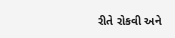રીતે રોકવી અને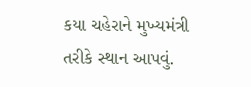કયા ચહેરાને મુખ્યમંત્રી તરીકે સ્થાન આપવું.